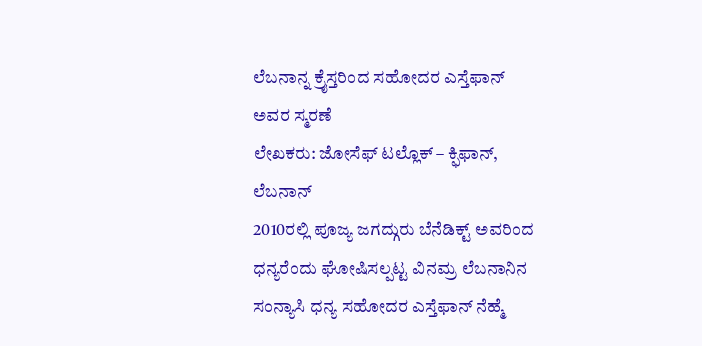ಲೆಬನಾನ್ನ ಕ್ರೈಸ್ತರಿಂದ ಸಹೋದರ ಎಸ್ತೆಫಾನ್ ಅವರ ಸ್ಮರಣೆ
ಲೇಖಕರು: ಜೋಸೆಫ್ ಟಲ್ಲೊಕ್ – ಕ್ಫಿಫಾನ್, ಲೆಬನಾನ್
2010ರಲ್ಲಿ ಪೂಜ್ಯ ಜಗದ್ಗುರು ಬೆನೆಡಿಕ್ಟ್ ಅವರಿಂದ ಧನ್ಯರೆಂದು ಘೋಷಿಸಲ್ಪಟ್ಟ ವಿನಮ್ರ ಲೆಬನಾನಿನ ಸಂನ್ಯಾಸಿ ಧನ್ಯ ಸಹೋದರ ಎಸ್ತೆಫಾನ್ ನೆಹ್ಮೆ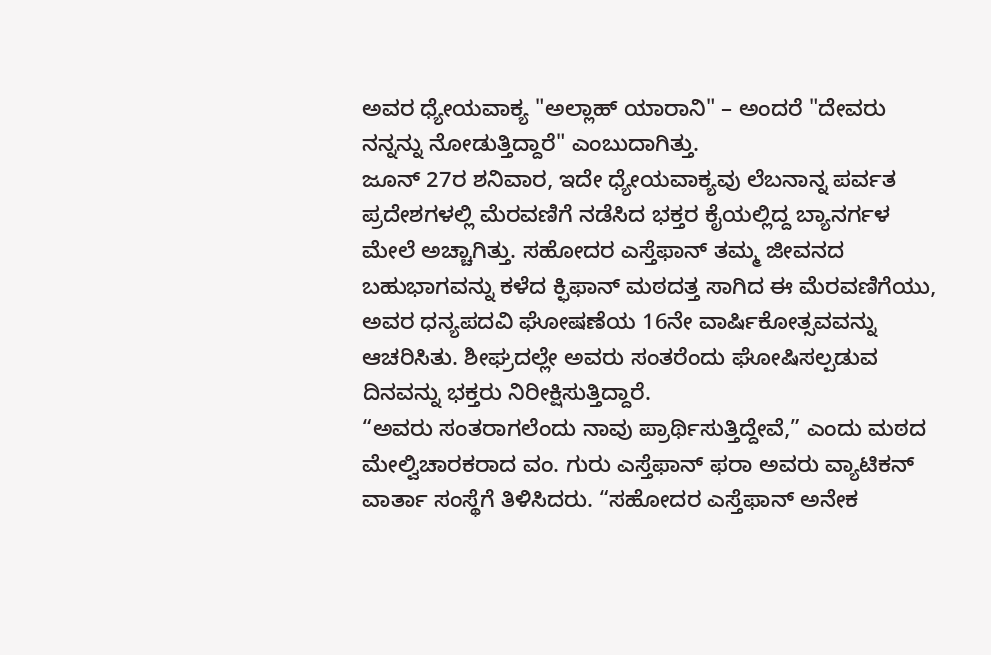ಅವರ ಧ್ಯೇಯವಾಕ್ಯ "ಅಲ್ಲಾಹ್ ಯಾರಾನಿ" – ಅಂದರೆ "ದೇವರು ನನ್ನನ್ನು ನೋಡುತ್ತಿದ್ದಾರೆ" ಎಂಬುದಾಗಿತ್ತು.
ಜೂನ್ 27ರ ಶನಿವಾರ, ಇದೇ ಧ್ಯೇಯವಾಕ್ಯವು ಲೆಬನಾನ್ನ ಪರ್ವತ ಪ್ರದೇಶಗಳಲ್ಲಿ ಮೆರವಣಿಗೆ ನಡೆಸಿದ ಭಕ್ತರ ಕೈಯಲ್ಲಿದ್ದ ಬ್ಯಾನರ್ಗಳ ಮೇಲೆ ಅಚ್ಚಾಗಿತ್ತು. ಸಹೋದರ ಎಸ್ತೆಫಾನ್ ತಮ್ಮ ಜೀವನದ ಬಹುಭಾಗವನ್ನು ಕಳೆದ ಕ್ಫಿಫಾನ್ ಮಠದತ್ತ ಸಾಗಿದ ಈ ಮೆರವಣಿಗೆಯು, ಅವರ ಧನ್ಯಪದವಿ ಘೋಷಣೆಯ 16ನೇ ವಾರ್ಷಿಕೋತ್ಸವವನ್ನು ಆಚರಿಸಿತು. ಶೀಘ್ರದಲ್ಲೇ ಅವರು ಸಂತರೆಂದು ಘೋಷಿಸಲ್ಪಡುವ ದಿನವನ್ನು ಭಕ್ತರು ನಿರೀಕ್ಷಿಸುತ್ತಿದ್ದಾರೆ.
“ಅವರು ಸಂತರಾಗಲೆಂದು ನಾವು ಪ್ರಾರ್ಥಿಸುತ್ತಿದ್ದೇವೆ,” ಎಂದು ಮಠದ ಮೇಲ್ವಿಚಾರಕರಾದ ವಂ. ಗುರು ಎಸ್ತೆಫಾನ್ ಫರಾ ಅವರು ವ್ಯಾಟಿಕನ್ ವಾರ್ತಾ ಸಂಸ್ಥೆಗೆ ತಿಳಿಸಿದರು. “ಸಹೋದರ ಎಸ್ತೆಫಾನ್ ಅನೇಕ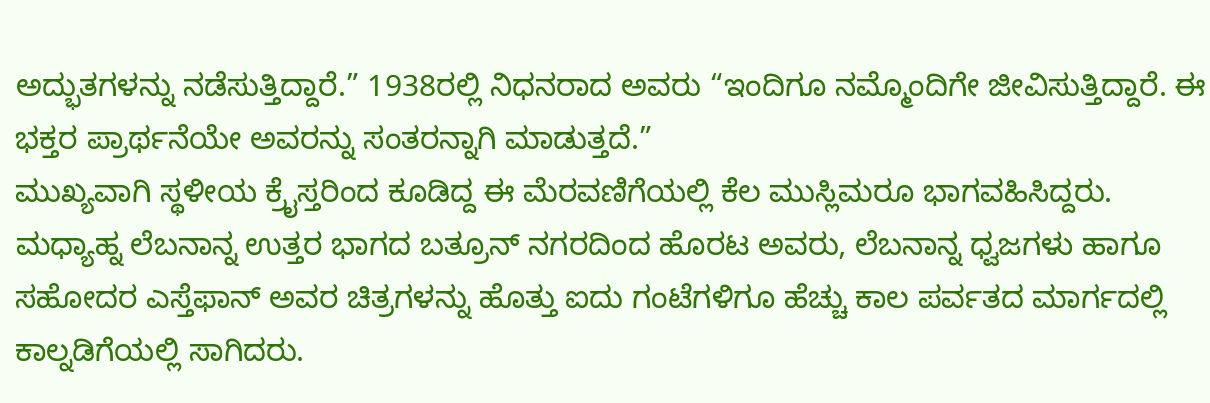ಅದ್ಭುತಗಳನ್ನು ನಡೆಸುತ್ತಿದ್ದಾರೆ.” 1938ರಲ್ಲಿ ನಿಧನರಾದ ಅವರು “ಇಂದಿಗೂ ನಮ್ಮೊಂದಿಗೇ ಜೀವಿಸುತ್ತಿದ್ದಾರೆ. ಈ ಭಕ್ತರ ಪ್ರಾರ್ಥನೆಯೇ ಅವರನ್ನು ಸಂತರನ್ನಾಗಿ ಮಾಡುತ್ತದೆ.”
ಮುಖ್ಯವಾಗಿ ಸ್ಥಳೀಯ ಕ್ರೈಸ್ತರಿಂದ ಕೂಡಿದ್ದ ಈ ಮೆರವಣಿಗೆಯಲ್ಲಿ ಕೆಲ ಮುಸ್ಲಿಮರೂ ಭಾಗವಹಿಸಿದ್ದರು. ಮಧ್ಯಾಹ್ನ ಲೆಬನಾನ್ನ ಉತ್ತರ ಭಾಗದ ಬತ್ರೂನ್ ನಗರದಿಂದ ಹೊರಟ ಅವರು, ಲೆಬನಾನ್ನ ಧ್ವಜಗಳು ಹಾಗೂ ಸಹೋದರ ಎಸ್ತೆಫಾನ್ ಅವರ ಚಿತ್ರಗಳನ್ನು ಹೊತ್ತು ಐದು ಗಂಟೆಗಳಿಗೂ ಹೆಚ್ಚು ಕಾಲ ಪರ್ವತದ ಮಾರ್ಗದಲ್ಲಿ ಕಾಲ್ನಡಿಗೆಯಲ್ಲಿ ಸಾಗಿದರು.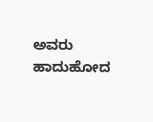ಅವರು ಹಾದುಹೋದ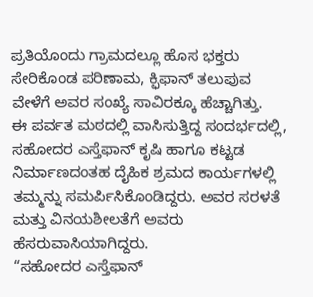ಪ್ರತಿಯೊಂದು ಗ್ರಾಮದಲ್ಲೂ ಹೊಸ ಭಕ್ತರು ಸೇರಿಕೊಂಡ ಪರಿಣಾಮ, ಕ್ಫಿಫಾನ್ ತಲುಪುವ ವೇಳೆಗೆ ಅವರ ಸಂಖ್ಯೆ ಸಾವಿರಕ್ಕೂ ಹೆಚ್ಚಾಗಿತ್ತು.
ಈ ಪರ್ವತ ಮಠದಲ್ಲಿ ವಾಸಿಸುತ್ತಿದ್ದ ಸಂದರ್ಭದಲ್ಲಿ, ಸಹೋದರ ಎಸ್ತೆಫಾನ್ ಕೃಷಿ ಹಾಗೂ ಕಟ್ಟಡ ನಿರ್ಮಾಣದಂತಹ ದೈಹಿಕ ಶ್ರಮದ ಕಾರ್ಯಗಳಲ್ಲಿ ತಮ್ಮನ್ನು ಸಮರ್ಪಿಸಿಕೊಂಡಿದ್ದರು. ಅವರ ಸರಳತೆ ಮತ್ತು ವಿನಯಶೀಲತೆಗೆ ಅವರು ಹೆಸರುವಾಸಿಯಾಗಿದ್ದರು.
“ಸಹೋದರ ಎಸ್ತೆಫಾನ್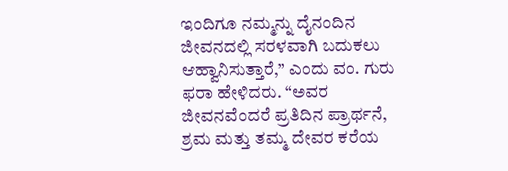ಇಂದಿಗೂ ನಮ್ಮನ್ನು ದೈನಂದಿನ ಜೀವನದಲ್ಲಿ ಸರಳವಾಗಿ ಬದುಕಲು ಆಹ್ವಾನಿಸುತ್ತಾರೆ,” ಎಂದು ವಂ. ಗುರು ಫರಾ ಹೇಳಿದರು. “ಅವರ ಜೀವನವೆಂದರೆ ಪ್ರತಿದಿನ ಪ್ರಾರ್ಥನೆ, ಶ್ರಮ ಮತ್ತು ತಮ್ಮ ದೇವರ ಕರೆಯ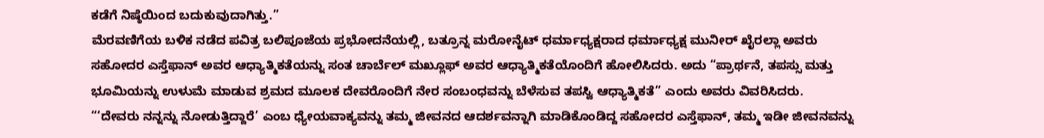ಕಡೆಗೆ ನಿಷ್ಠೆಯಿಂದ ಬದುಕುವುದಾಗಿತ್ತು.”
ಮೆರವಣಿಗೆಯ ಬಳಿಕ ನಡೆದ ಪವಿತ್ರ ಬಲಿಪೂಜೆಯ ಪ್ರಭೋದನೆಯಲ್ಲಿ, ಬತ್ರೂನ್ನ ಮರೋನೈಟ್ ಧರ್ಮಾಧ್ಯಕ್ಷರಾದ ಧರ್ಮಾಧ್ಯಕ್ಷ ಮುನೀರ್ ಖೈರಲ್ಲಾ ಅವರು ಸಹೋದರ ಎಸ್ತೆಫಾನ್ ಅವರ ಆಧ್ಯಾತ್ಮಿಕತೆಯನ್ನು ಸಂತ ಚಾರ್ಬೆಲ್ ಮಖ್ಲೂಫ್ ಅವರ ಆಧ್ಯಾತ್ಮಿಕತೆಯೊಂದಿಗೆ ಹೋಲಿಸಿದರು. ಅದು “ಪ್ರಾರ್ಥನೆ, ತಪಸ್ಸು ಮತ್ತು ಭೂಮಿಯನ್ನು ಉಳುಮೆ ಮಾಡುವ ಶ್ರಮದ ಮೂಲಕ ದೇವರೊಂದಿಗೆ ನೇರ ಸಂಬಂಧವನ್ನು ಬೆಳೆಸುವ ತಪಸ್ವಿ ಆಧ್ಯಾತ್ಮಿಕತೆ” ಎಂದು ಅವರು ವಿವರಿಸಿದರು.
“‘ದೇವರು ನನ್ನನ್ನು ನೋಡುತ್ತಿದ್ದಾರೆ’ ಎಂಬ ಧ್ಯೇಯವಾಕ್ಯವನ್ನು ತಮ್ಮ ಜೀವನದ ಆದರ್ಶವನ್ನಾಗಿ ಮಾಡಿಕೊಂಡಿದ್ದ ಸಹೋದರ ಎಸ್ತೆಫಾನ್, ತಮ್ಮ ಇಡೀ ಜೀವನವನ್ನು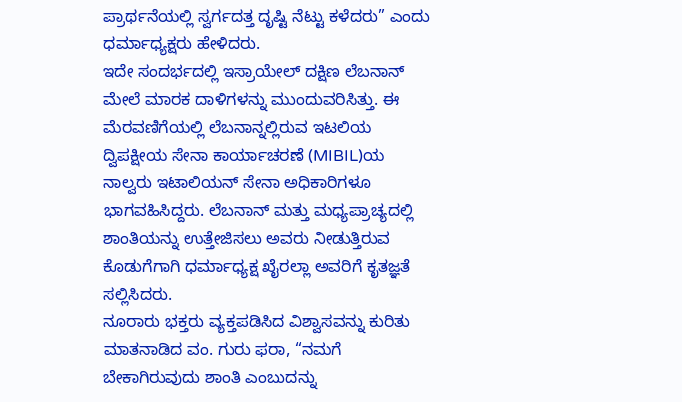ಪ್ರಾರ್ಥನೆಯಲ್ಲಿ ಸ್ವರ್ಗದತ್ತ ದೃಷ್ಟಿ ನೆಟ್ಟು ಕಳೆದರು” ಎಂದು ಧರ್ಮಾಧ್ಯಕ್ಷರು ಹೇಳಿದರು.
ಇದೇ ಸಂದರ್ಭದಲ್ಲಿ ಇಸ್ರಾಯೇಲ್ ದಕ್ಷಿಣ ಲೆಬನಾನ್ ಮೇಲೆ ಮಾರಕ ದಾಳಿಗಳನ್ನು ಮುಂದುವರಿಸಿತ್ತು. ಈ ಮೆರವಣಿಗೆಯಲ್ಲಿ ಲೆಬನಾನ್ನಲ್ಲಿರುವ ಇಟಲಿಯ ದ್ವಿಪಕ್ಷೀಯ ಸೇನಾ ಕಾರ್ಯಾಚರಣೆ (MIBIL)ಯ ನಾಲ್ವರು ಇಟಾಲಿಯನ್ ಸೇನಾ ಅಧಿಕಾರಿಗಳೂ ಭಾಗವಹಿಸಿದ್ದರು. ಲೆಬನಾನ್ ಮತ್ತು ಮಧ್ಯಪ್ರಾಚ್ಯದಲ್ಲಿ ಶಾಂತಿಯನ್ನು ಉತ್ತೇಜಿಸಲು ಅವರು ನೀಡುತ್ತಿರುವ ಕೊಡುಗೆಗಾಗಿ ಧರ್ಮಾಧ್ಯಕ್ಷ ಖೈರಲ್ಲಾ ಅವರಿಗೆ ಕೃತಜ್ಞತೆ ಸಲ್ಲಿಸಿದರು.
ನೂರಾರು ಭಕ್ತರು ವ್ಯಕ್ತಪಡಿಸಿದ ವಿಶ್ವಾಸವನ್ನು ಕುರಿತು ಮಾತನಾಡಿದ ವಂ. ಗುರು ಫರಾ, “ನಮಗೆ ಬೇಕಾಗಿರುವುದು ಶಾಂತಿ ಎಂಬುದನ್ನು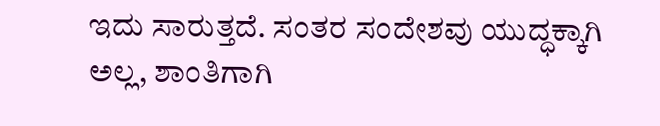ಇದು ಸಾರುತ್ತದೆ. ಸಂತರ ಸಂದೇಶವು ಯುದ್ಧಕ್ಕಾಗಿ ಅಲ್ಲ, ಶಾಂತಿಗಾಗಿ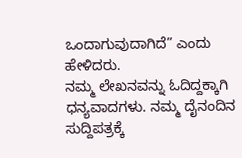ಒಂದಾಗುವುದಾಗಿದೆ” ಎಂದು ಹೇಳಿದರು.
ನಮ್ಮ ಲೇಖನವನ್ನು ಓದಿದ್ದಕ್ಕಾಗಿ ಧನ್ಯವಾದಗಳು. ನಮ್ಮ ದೈನಂದಿನ ಸುದ್ದಿಪತ್ರಕ್ಕೆ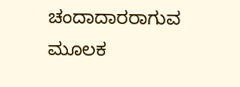ಚಂದಾದಾರರಾಗುವ ಮೂಲಕ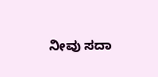ನೀವು ಸದಾ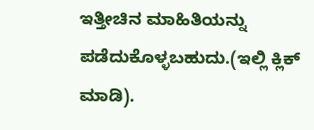ಇತ್ತೀಚಿನ ಮಾಹಿತಿಯನ್ನು ಪಡೆದುಕೊಳ್ಳಬಹುದು.(ಇಲ್ಲಿ ಕ್ಲಿಕ್ ಮಾಡಿ).